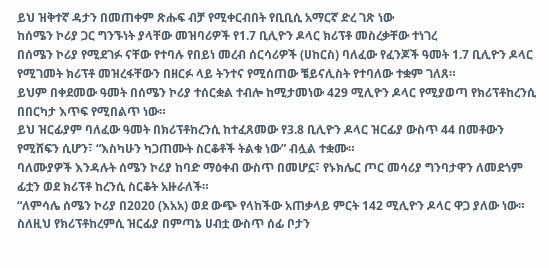ይህ ዝቅተኛ ዳታን በመጠቀም ጽሑፍ ብቻ የሚቀርብበት የቢቢሲ አማርኛ ድረ ገጽ ነው
ከሰሜን ኮሪያ ጋር ግንኙነት ያላቸው መዝባሪዎች የ1.7 ቢሊዮን ዶላር ክሪፕቶ መስረቃቸው ተነገረ
በሰሜን ኮሪያ የሚደገፉ ናቸው የተባሉ የበይነ መረብ ሰርሳሪዎች (ሀከርስ) ባለፈው የፈንጆች ዓመት 1.7 ቢሊዮን ዶላር የሚገመት ክሪፕቶ መዝረፋቸውን በዘርፉ ላይ ትንተና የሚሰጠው ቼይናሊስት የተባለው ተቋም ገለጸ።
ይህም በቀደመው ዓመት በሰሜን ኮሪያ ተሰርቋል ተብሎ ከሚታመነው 429 ሚሊዮን ዶላር የሚያወጣ የክሪፕቶከረንሲ በበርካታ እጥፍ የሚበልጥ ነው።
ይህ ዝርፊያም ባለፈው ዓመት በክሪፕቶከረንሲ ከተፈጸመው የ3.8 ቢሊዮን ዶላር ዝርፊያ ውስጥ 44 በመቶውን የሚሸፍን ሲሆን፣ “እስካሁን ካጋጠሙት ስርቆቶች ትልቁ ነው” ብሏል ተቋሙ።
ባለሙያዎች እንዳሉት ሰሜን ኮሪያ ከባድ ማዕቀብ ውስጥ በመሆኗ፣ የኑክሌር ጦር መሳሪያ ግንባታዋን ለመደጎም ፊቷን ወደ ክሪፕቶ ከረንሲ ስርቆት አዙራለች።
“ለምሳሌ ሰሜን ኮሪያ በ2020 (እአአ) ወደ ውጭ የላከችው አጠቃላይ ምርት 142 ሚሊዮን ዶላር ዋጋ ያለው ነው። ስለዚህ የክሪፕቶከረምሲ ዝርፊያ በምጣኔ ሀብቷ ውስጥ ሰፊ ቦታን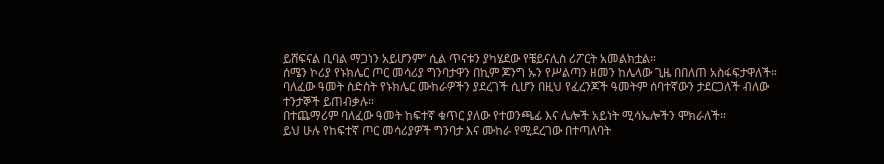ይሸፍናል ቢባል ማጋነን አይሆንም” ሲል ጥናቱን ያካሄደው የቼይናሊስ ሪፖርት አመልክቷል።
ሰሜን ኮሪያ የኑክሌር ጦር መሳሪያ ግንባታዋን በኪም ጆንግ ኡን የሥልጣን ዘመን ከሌላው ጊዜ በበለጠ አስፋፍታዋለች።
ባለፈው ዓመት ስድስት የኑክሌር ሙከራዎችን ያደረገች ሲሆን በዚህ የፈረንጆች ዓመትም ሰባተኛውን ታደርጋለች ብለው ተንታኞች ይጠብቃሉ።
በተጨማሪም ባለፈው ዓመት ከፍተኛ ቁጥር ያለው የተወንጫፊ እና ሌሎች አይነት ሚሳኤሎችን ሞክራለች።
ይህ ሁሉ የከፍተኛ ጦር መሳሪያዎች ግንባታ እና ሙከራ የሚደረገው በተጣለባት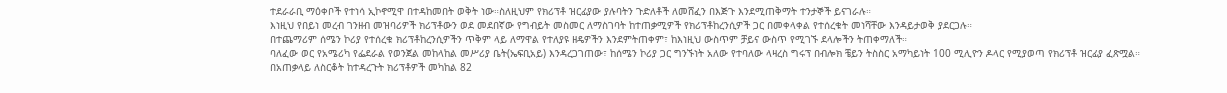ተደራራቢ ማዕቀቦች የተነሳ ኢኮኖሚዋ በተዳከመበት ወቅት ነው።ስለዚህም የክሪፕቶ ዝርፊያው ያሉባትን ጉድለቶች ለመሸፈን በእጅጉ እንደሚጠቅማት ተንታኞች ይናገራሉ።
እነዚህ የበይነ መረብ ገንዘብ መዝባሪዎች ክሪፕቶውን ወደ መደበኛው የግብይት መስመር ለማስገባት ከተጠቃሚዎች የክሪፕቶከረንሲዎች ጋር በመቀላቀል የተሰረቁት መነሻቸው እንዳይታወቅ ያደርጋሉ።
በተጨማሪም ሰሜን ኮሪያ የተሰረቁ ክሪፕቶከረንሲዎችን ጥቅም ላይ ለማዋል የተለያዩ ዘዴዎችን እንደምትጠቀም፣ ከእነዚህ ውስጥም ቻይና ውስጥ የሚገኙ ደላሎችን ትጠቀማለች።
ባለፈው ወር የአሜሪካ የፌደራል የወንጀል መከላከል መሥሪያ ቤት(ኤፍቢአይ) እንዳረጋገጠው፣ ከሰሜን ኮሪያ ጋር ግንኙነት አለው የተባለው ላዛረስ ግሩፕ በብሎክ ቼይን ትስስር አማካይነት 100 ሚሊዮን ዶላር የሚያወጣ የክሪፕቶ ዝርፊያ ፈጽሟል።
በአጠቃላይ ለስርቆት ከተዳረጉት ክሪፕቶዎች መካከል 82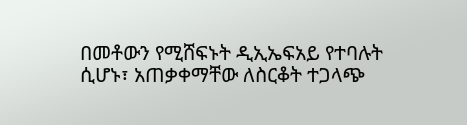በመቶውን የሚሸፍኑት ዲኢኤፍአይ የተባሉት ሲሆኑ፣ አጠቃቀማቸው ለስርቆት ተጋላጭ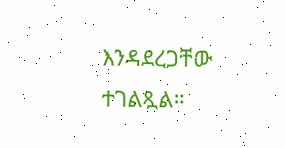እንዳደረጋቸው ተገልጿል።